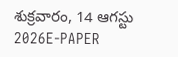శుక్రవారం, 14 ఆగస్టు 2026E-PAPER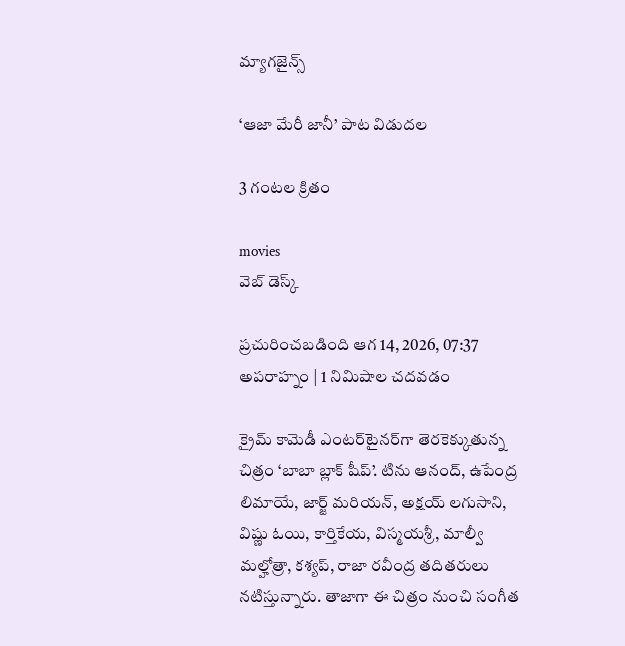మ్యాగజైన్స్

‘ఆజా మేరీ జానీ’ పాట విడుదల

3 గంటల క్రితం

movies
వెబ్ డెస్క్

ప్రచురించబడింది ఆగ 14, 2026, 07:37 అపరాహ్నం | 1 నిమిషాల చదవడం

క్రైమ్‌ కామెడీ ఎంటర్‌టైనర్‌గా తెరకెక్కుతున్న చిత్రం ‘బాబా బ్లాక్‌ షీప్‌’. టిను ఆనంద్‌, ఉపేంద్ర లిమాయే, జార్జ్‌ మరియన్‌, అక్షయ్‌ లగుసాని, విష్ణు ఓయి, కార్తికేయ, విస్మయశ్రీ, మాల్వీ మల్హోత్రా, కశ్యప్‌, రాజా రవీంద్ర తదితరులు నటిస్తున్నారు. తాజాగా ఈ చిత్రం నుంచి సంగీత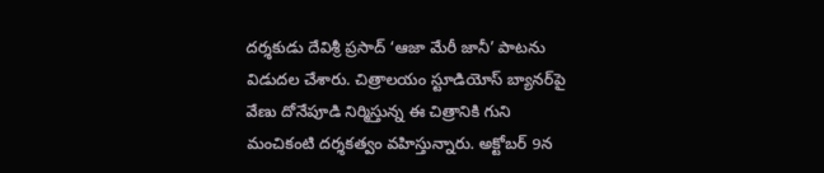దర్శకుడు దేవిశ్రీ ప్రసాద్‌ ‘ఆజా మేరీ జానీ’ పాటను విడుదల చేశారు. చిత్రాలయం స్టూడియోస్‌ బ్యానర్‌పై వేణు దోనేపూడి నిర్మిస్తున్న ఈ చిత్రానికి గుని మంచికంటి దర్శకత్వం వహిస్తున్నారు. అక్టోబర్‌ 9న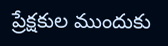ప్రేక్షకుల ముందుకు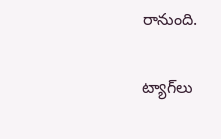రానుంది.

ట్యాగ్‌లు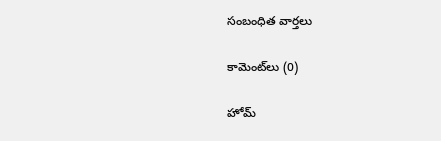సంబంధిత వార్తలు

కామెంట్‌లు (0)

హోమ్